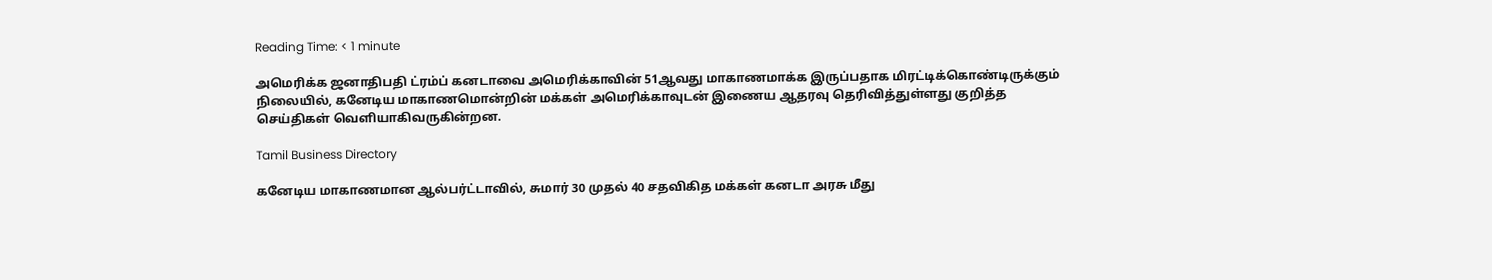Reading Time: < 1 minute

அமெரிக்க ஜனாதிபதி ட்ரம்ப் கனடாவை அமெரிக்காவின் 51ஆவது மாகாணமாக்க இருப்பதாக மிரட்டிக்கொண்டிருக்கும் நிலையில், கனேடிய மாகாணமொன்றின் மக்கள் அமெரிக்காவுடன் இணைய ஆதரவு தெரிவித்துள்ளது குறித்த செய்திகள் வெளியாகிவருகின்றன.

Tamil Business Directory

கனேடிய மாகாணமான ஆல்பர்ட்டாவில், சுமார் 30 முதல் 40 சதவிகித மக்கள் கனடா அரசு மீது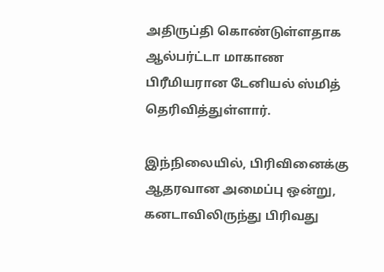அதிருப்தி கொண்டுள்ளதாக ஆல்பர்ட்டா மாகாண பிரீமியரான டேனியல் ஸ்மித் தெரிவித்துள்ளார்.

இந்நிலையில், பிரிவினைக்கு ஆதரவான அமைப்பு ஒன்று, கனடாவிலிருந்து பிரிவது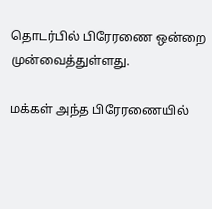தொடர்பில் பிரேரணை ஒன்றை முன்வைத்துள்ளது.

மக்கள் அந்த பிரேரணையில்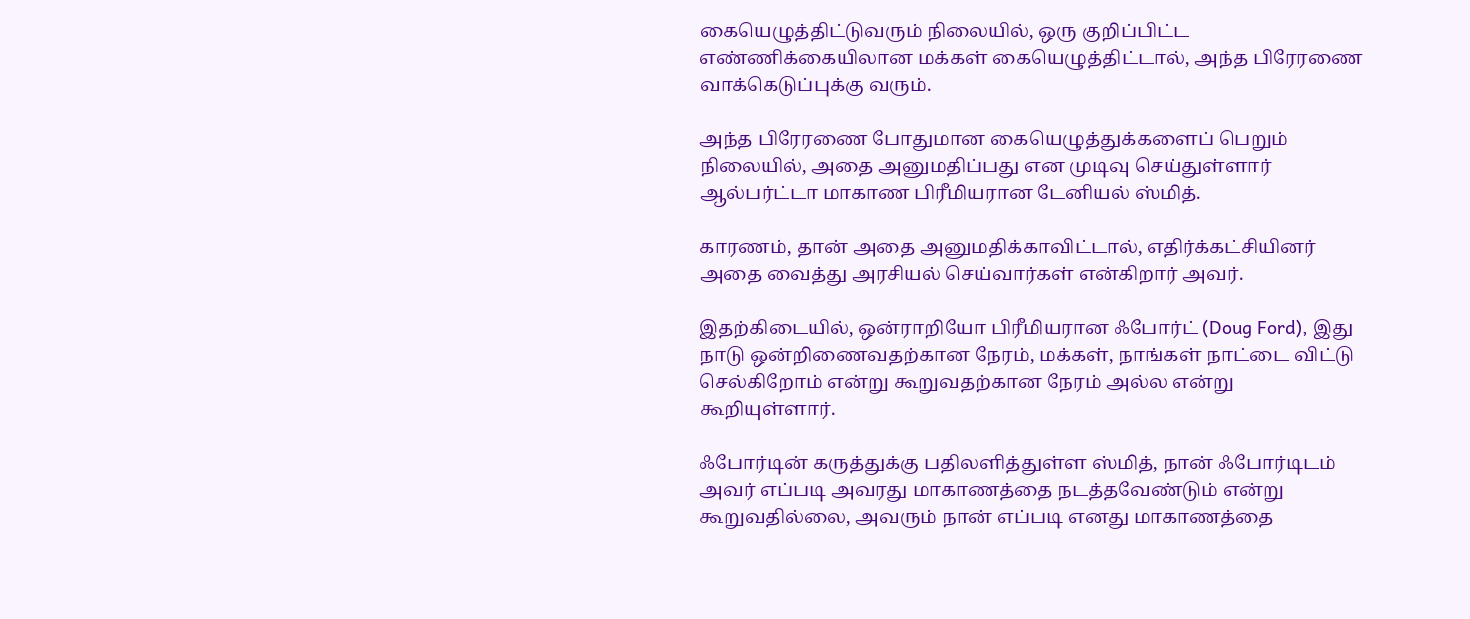கையெழுத்திட்டுவரும் நிலையில், ஒரு குறிப்பிட்ட எண்ணிக்கையிலான மக்கள் கையெழுத்திட்டால், அந்த பிரேரணை வாக்கெடுப்புக்கு வரும்.

அந்த பிரேரணை போதுமான கையெழுத்துக்களைப் பெறும் நிலையில், அதை அனுமதிப்பது என முடிவு செய்துள்ளார் ஆல்பர்ட்டா மாகாண பிரீமியரான டேனியல் ஸ்மித்.

காரணம், தான் அதை அனுமதிக்காவிட்டால், எதிர்க்கட்சியினர் அதை வைத்து அரசியல் செய்வார்கள் என்கிறார் அவர்.

இதற்கிடையில், ஒன்ராறியோ பிரீமியரான ஃபோர்ட் (Doug Ford), இது நாடு ஒன்றிணைவதற்கான நேரம், மக்கள், நாங்கள் நாட்டை விட்டு செல்கிறோம் என்று கூறுவதற்கான நேரம் அல்ல என்று கூறியுள்ளார்.

ஃபோர்டின் கருத்துக்கு பதிலளித்துள்ள ஸ்மித், நான் ஃபோர்டிடம் அவர் எப்படி அவரது மாகாணத்தை நடத்தவேண்டும் என்று கூறுவதில்லை, அவரும் நான் எப்படி எனது மாகாணத்தை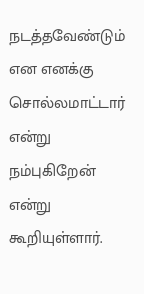நடத்தவேண்டும் என எனக்கு சொல்லமாட்டார் என்று நம்புகிறேன் என்று கூறியுள்ளார்.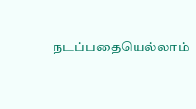நடப்பதையெல்லாம்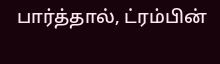பார்த்தால், ட்ரம்பின்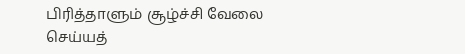பிரித்தாளும் சூழ்ச்சி வேலை செய்யத்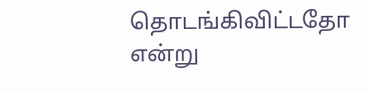தொடங்கிவிட்டதோ என்று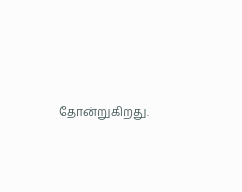தோன்றுகிறது.